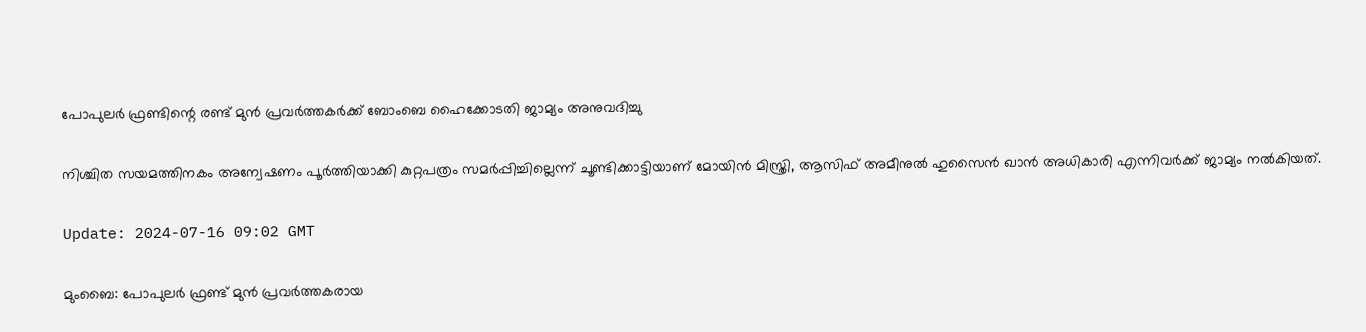പോപുലർ ഫ്രണ്ടിന്റെ രണ്ട് മുൻ പ്രവർത്തകർക്ക് ബോംബെ ഹൈക്കോടതി ജാമ്യം അനുവദിച്ചു

നിശ്ചിത സയമത്തിനകം അന്വേഷണം പൂർത്തിയാക്കി കുറ്റപത്രം സമർപ്പിച്ചില്ലെന്ന് ചൂണ്ടിക്കാട്ടിയാണ് മോയിൻ മിസ്ത്രി, ആസിഫ് അമീനുൽ ഹുസൈൻ ഖാൻ അധികാരി എന്നിവർക്ക് ജാമ്യം നൽകിയത്.

Update: 2024-07-16 09:02 GMT

മുംബൈ: പോപുലർ ഫ്രണ്ട് മുൻ പ്രവർത്തകരായ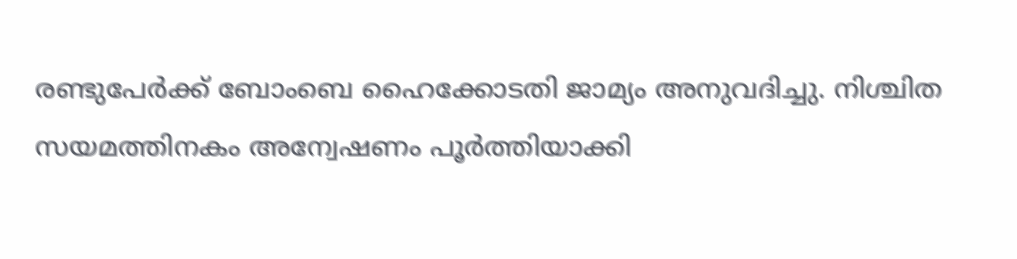രണ്ടുപേർക്ക് ബോംബെ ഹൈക്കോടതി ജാമ്യം അനുവദിച്ചു. നിശ്ചിത സയമത്തിനകം അന്വേഷണം പൂർത്തിയാക്കി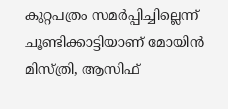കുറ്റപത്രം സമർപ്പിച്ചില്ലെന്ന് ചൂണ്ടിക്കാട്ടിയാണ് മോയിൻ മിസ്ത്രി, ആസിഫ്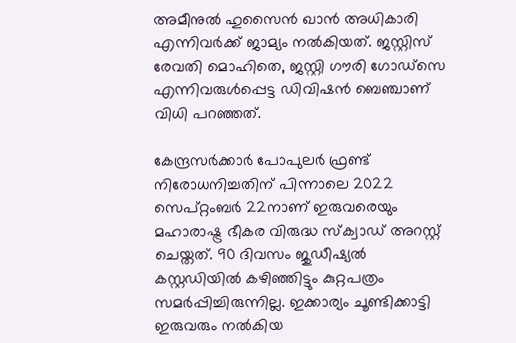അമീനുൽ ഹുസൈൻ ഖാൻ അധികാരി എന്നിവർക്ക് ജാമ്യം നൽകിയത്. ജസ്റ്റിസ് രേവതി മൊഹിതെ, ജസ്റ്റി ഗൗരി ഗോഡ്‌സെ എന്നിവരുൾപ്പെട്ട ഡിവിഷൻ ബെഞ്ചാണ് വിധി പറഞ്ഞത്.

കേന്ദ്രസർക്കാർ പോപുലർ ഫ്രണ്ട് നിരോധനിച്ചതിന് പിന്നാലെ 2022 സെപ്റ്റംബർ 22നാണ് ഇരുവരെയും മഹാരാഷ്ട്ര ഭീകര വിരുദ്ധ സ്‌ക്വാഡ് അറസ്റ്റ് ചെയ്തത്. 90 ദിവസം ജുഡീഷ്യൽ കസ്റ്റഡിയിൽ കഴിഞ്ഞിട്ടും കുറ്റപത്രം സമർപ്പിച്ചിരുന്നില്ല. ഇക്കാര്യം ചൂണ്ടിക്കാട്ടി ഇരുവരും നൽകിയ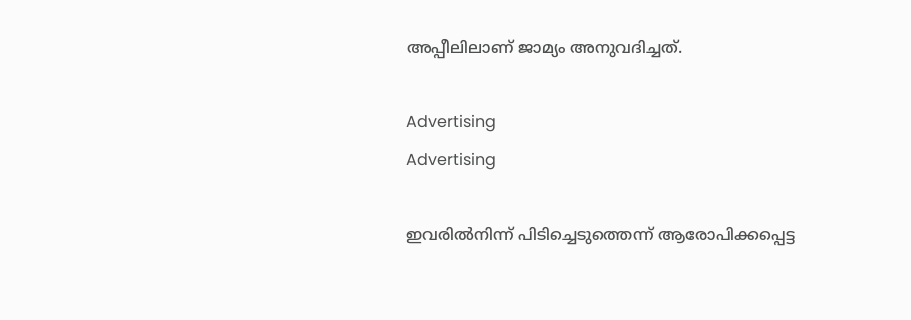അപ്പീലിലാണ് ജാമ്യം അനുവദിച്ചത്.

Advertising
Advertising

ഇവരിൽനിന്ന് പിടിച്ചെടുത്തെന്ന് ആരോപിക്കപ്പെട്ട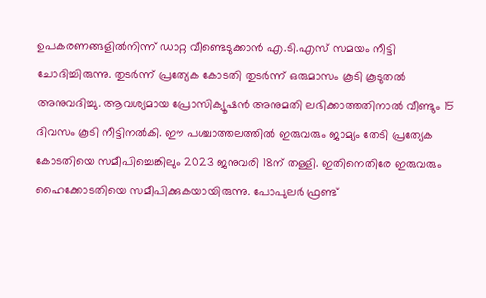ഉപകരണങ്ങളിൽനിന്ന് ഡാറ്റ വീണ്ടെടുക്കാൻ എ.ടി.എസ് സമയം നീട്ടി ചോദിച്ചിരുന്നു. തുടർന്ന് പ്രത്യേക കോടതി തുടർന്ന് ഒരുമാസം കൂടി കൂടുതൽ അനുവദിച്ചു. ആവശ്യമായ പ്രോസിക്യൂഷൻ അനുമതി ലഭിക്കാത്തതിനാൽ വീണ്ടും 15 ദിവസം കൂടി നീട്ടിനൽകി. ഈ പശ്ചാത്തലത്തിൽ ഇരുവരും ജാമ്യം തേടി പ്രത്യേക കോടതിയെ സമീപിച്ചെങ്കിലും 2023 ജനുവരി 18ന് തള്ളി. ഇതിനെതിരേ ഇരുവരും ഹൈക്കോടതിയെ സമീപിക്കുകയായിരുന്നു. പോപുലർ ഫ്രണ്ട്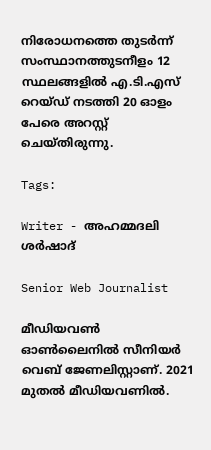നിരോധനത്തെ തുടർന്ന് സംസ്ഥാനത്തുടനീളം 12 സ്ഥലങ്ങളിൽ എ.ടി.എസ് റെയ്ഡ് നടത്തി 20 ഓളം പേരെ അറസ്റ്റ് ചെയ്തിരുന്നു.

Tags:

Writer - അഹമ്മദലി ശര്‍ഷാദ്

Senior Web Journalist

മീഡിയവൺ ഓൺലൈനിൽ സീനിയർ വെബ് ജേണലിസ്റ്റാണ്. 2021 മുതൽ മീഡിയവണിൽ.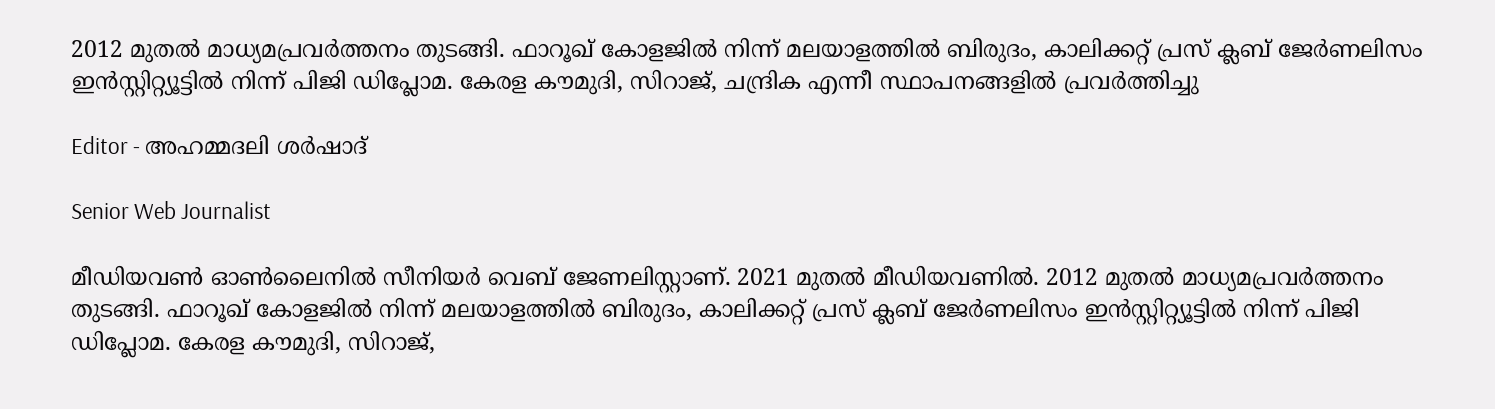2012 മുതൽ മാധ്യമപ്രവർത്തനം തുടങ്ങി. ഫാറൂഖ് കോളജിൽ നിന്ന് മലയാളത്തിൽ ബിരുദം, കാലിക്കറ്റ് പ്രസ് ക്ലബ് ജേർണലിസം ഇൻസ്റ്റിറ്റ്യൂട്ടിൽ നിന്ന് പിജി ഡിപ്ലോമ. കേരള കൗമുദി, സിറാജ്, ചന്ദ്രിക എന്നീ സ്ഥാപനങ്ങളിൽ പ്രവർത്തിച്ചു

Editor - അഹമ്മദലി ശര്‍ഷാദ്

Senior Web Journalist

മീഡിയവൺ ഓൺലൈനിൽ സീനിയർ വെബ് ജേണലിസ്റ്റാണ്. 2021 മുതൽ മീഡിയവണിൽ. 2012 മുതൽ മാധ്യമപ്രവർത്തനം തുടങ്ങി. ഫാറൂഖ് കോളജിൽ നിന്ന് മലയാളത്തിൽ ബിരുദം, കാലിക്കറ്റ് പ്രസ് ക്ലബ് ജേർണലിസം ഇൻസ്റ്റിറ്റ്യൂട്ടിൽ നിന്ന് പിജി ഡിപ്ലോമ. കേരള കൗമുദി, സിറാജ്,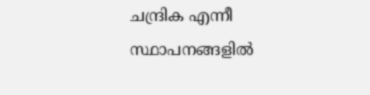ചന്ദ്രിക എന്നീ സ്ഥാപനങ്ങളിൽ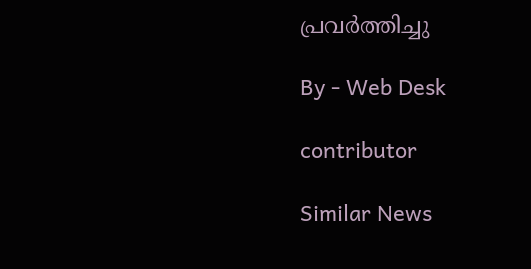പ്രവർത്തിച്ചു

By - Web Desk

contributor

Similar News